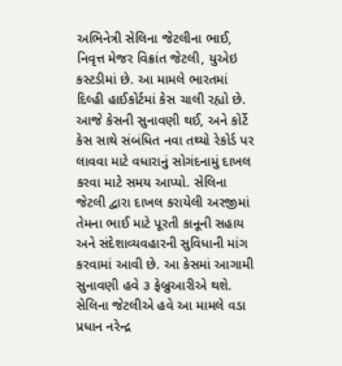અભિનેત્રી સેલિના જેટલીના ભાઈ, નિવૃત્ત મેજર વિક્રાંત જેટલી, યુએઇ કસ્ટડીમાં છે. આ મામલે ભારતમાં દિલ્હી હાઈકોર્ટમાં કેસ ચાલી રહ્યો છે. આજે કેસની સુનાવણી થઈ, અને કોર્ટે કેસ સાથે સંબંધિત નવા તથ્યો રેકોર્ડ પર લાવવા માટે વધારાનું સોગંદનામું દાખલ કરવા માટે સમય આપ્યો. સેલિના જેટલી દ્વારા દાખલ કરાયેલી અરજીમાં તેમના ભાઈ માટે પૂરતી કાનૂની સહાય અને સંદેશાવ્યવહારની સુવિધાની માંગ કરવામાં આવી છે. આ કેસમાં આગામી સુનાવણી હવે ૩ ફેબ્રુઆરીએ થશે. સેલિના જેટલીએ હવે આ મામલે વડા પ્રધાન નરેન્દ્ર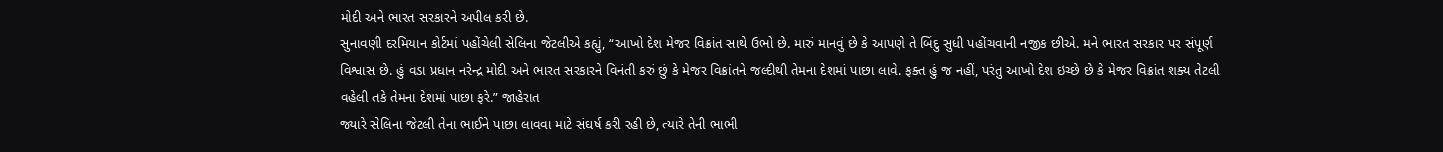મોદી અને ભારત સરકારને અપીલ કરી છે.
સુનાવણી દરમિયાન કોર્ટમાં પહોંચેલી સેલિના જેટલીએ કહ્યું, “આખો દેશ મેજર વિક્રાંત સાથે ઉભો છે. મારું માનવું છે કે આપણે તે બિંદુ સુધી પહોંચવાની નજીક છીએ. મને ભારત સરકાર પર સંપૂર્ણ વિશ્વાસ છે. હું વડા પ્રધાન નરેન્દ્ર મોદી અને ભારત સરકારને વિનંતી કરું છું કે મેજર વિક્રાંતને જલ્દીથી તેમના દેશમાં પાછા લાવે. ફક્ત હું જ નહીં, પરંતુ આખો દેશ ઇચ્છે છે કે મેજર વિક્રાંત શક્ય તેટલી વહેલી તકે તેમના દેશમાં પાછા ફરે.” જાહેરાત
જ્યારે સેલિના જેટલી તેના ભાઈને પાછા લાવવા માટે સંઘર્ષ કરી રહી છે, ત્યારે તેની ભાભી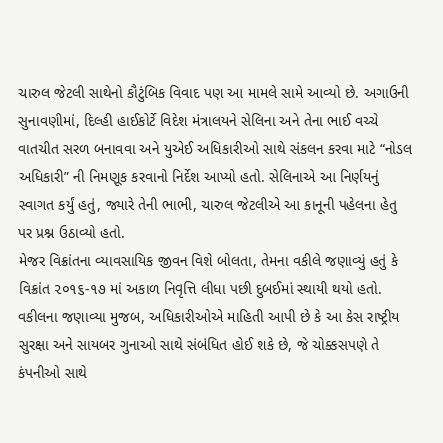ચારુલ જેટલી સાથેનો કૌટુંબિક વિવાદ પણ આ મામલે સામે આવ્યો છે. અગાઉની સુનાવણીમાં, દિલ્હી હાઈકોર્ટે વિદેશ મંત્રાલયને સેલિના અને તેના ભાઈ વચ્ચે વાતચીત સરળ બનાવવા અને યુએઈ અધિકારીઓ સાથે સંકલન કરવા માટે “નોડલ અધિકારી” ની નિમણૂક કરવાનો નિર્દેશ આપ્યો હતો. સેલિનાએ આ નિર્ણયનું સ્વાગત કર્યું હતું, જ્યારે તેની ભાભી, ચારુલ જેટલીએ આ કાનૂની પહેલના હેતુ પર પ્રશ્ન ઉઠાવ્યો હતો.
મેજર વિક્રાંતના વ્યાવસાયિક જીવન વિશે બોલતા, તેમના વકીલે જણાવ્યું હતું કે વિક્રાંત ૨૦૧૬-૧૭ માં અકાળ નિવૃત્તિ લીધા પછી દુબઈમાં સ્થાયી થયો હતો. વકીલના જણાવ્યા મુજબ, અધિકારીઓએ માહિતી આપી છે કે આ કેસ રાષ્ટ્રીય સુરક્ષા અને સાયબર ગુનાઓ સાથે સંબંધિત હોઈ શકે છે, જે ચોક્કસપણે તે કંપનીઓ સાથે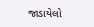જાડાયેલો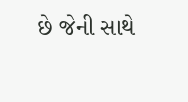છે જેની સાથે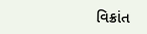વિક્રાંત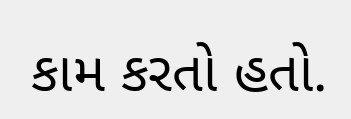કામ કરતો હતો.